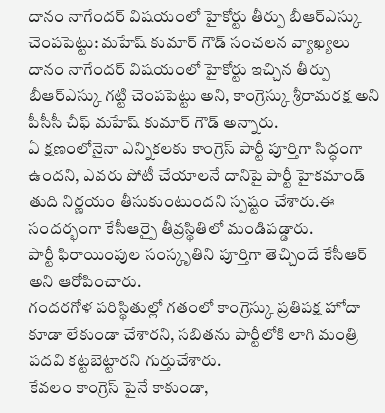దానం నాగేందర్ విషయంలో హైకోర్టు తీర్పు బీఆర్ఎస్కు చెంపపెట్టు: మహేష్ కుమార్ గౌడ్ సంచలన వ్యాఖ్యలు
దానం నాగేందర్ విషయంలో హైకోర్టు ఇచ్చిన తీర్పు బీఆర్ఎస్కు గట్టి చెంపపెట్టు అని, కాంగ్రెస్కు శ్రీరామరక్ష అని పీసీసీ చీఫ్ మహేష్ కుమార్ గౌడ్ అన్నారు.
ఏ క్షణంలోనైనా ఎన్నికలకు కాంగ్రెస్ పార్టీ పూర్తిగా సిద్ధంగా ఉందని, ఎవరు పోటీ చేయాలనే దానిపై పార్టీ హైకమాండ్ తుది నిర్ణయం తీసుకుంటుందని స్పష్టం చేశారు.ఈ సందర్భంగా కేసీఆర్పై తీవ్రస్థితిలో మండిపడ్డారు.
పార్టీ ఫిరాయింపుల సంస్కృతిని పూర్తిగా తెచ్చిందే కేసీఆర్ అని ఆరోపించారు.
గందరగోళ పరిస్థితుల్లో గతంలో కాంగ్రెస్కు ప్రతిపక్ష హోదా కూడా లేకుండా చేశారని, సబితను పార్టీలోకి లాగి మంత్రి పదవి కట్టబెట్టారని గుర్తుచేశారు.
కేవలం కాంగ్రెస్ పైనే కాకుండా,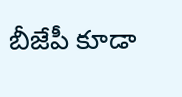బీజేపీ కూడా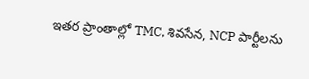ఇతర ప్రాంతాల్లో TMC, శివసేన, NCP పార్టీలను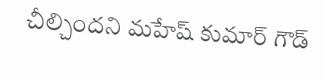చీల్చిందని మహేష్ కుమార్ గౌడ్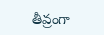తీవ్రంగా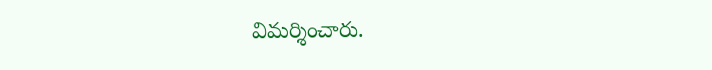విమర్శించారు.